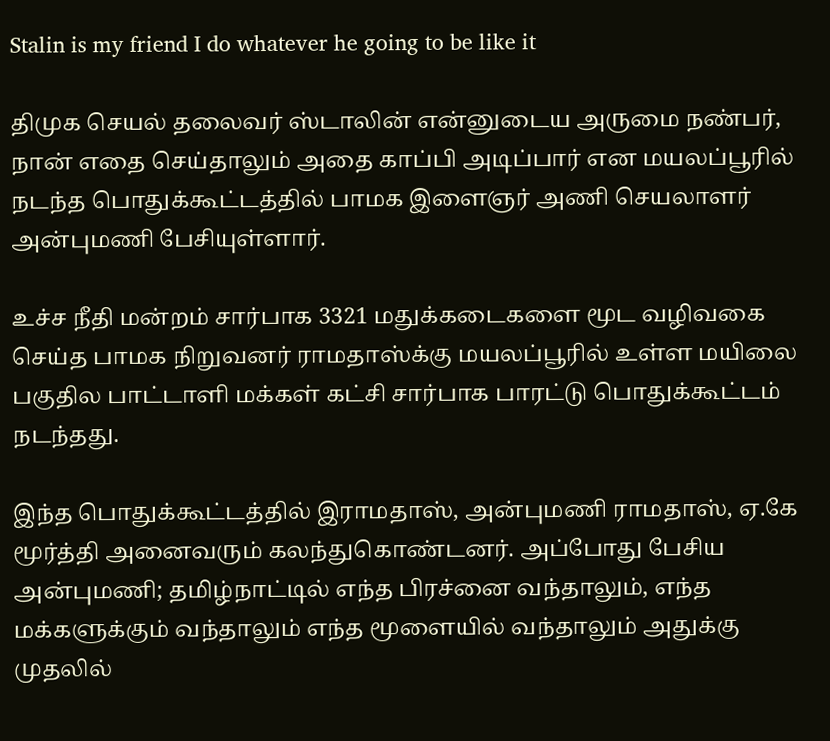Stalin is my friend I do whatever he going to be like it

திமுக செயல் தலைவர் ஸ்டாலின் என்னுடைய அருமை நண்பர், நான் எதை செய்தாலும் அதை காப்பி அடிப்பார் என மயலப்பூரில் நடந்த பொதுக்கூட்டத்தில் பாமக இளைஞர் அணி செயலாளர் அன்புமணி பேசியுள்ளார்.

உச்ச நீதி மன்றம் சார்பாக 3321 மதுக்கடைகளை மூட வழிவகை செய்த பாமக நிறுவனர் ராமதாஸ்க்கு மயலப்பூரில் உள்ள மயிலை பகுதில பாட்டாளி மக்கள் கட்சி சார்பாக பாரட்டு பொதுக்கூட்டம் நடந்தது.

இந்த பொதுக்கூட்டத்தில் இராமதாஸ், அன்புமணி ராமதாஸ், ஏ.கே மூர்த்தி அனைவரும் கலந்துகொண்டனர். அப்போது பேசிய அன்புமணி; தமிழ்நாட்டில் எந்த பிரச்னை வந்தாலும், எந்த மக்களுக்கும் வந்தாலும் எந்த மூளையில் வந்தாலும் அதுக்கு முதலில்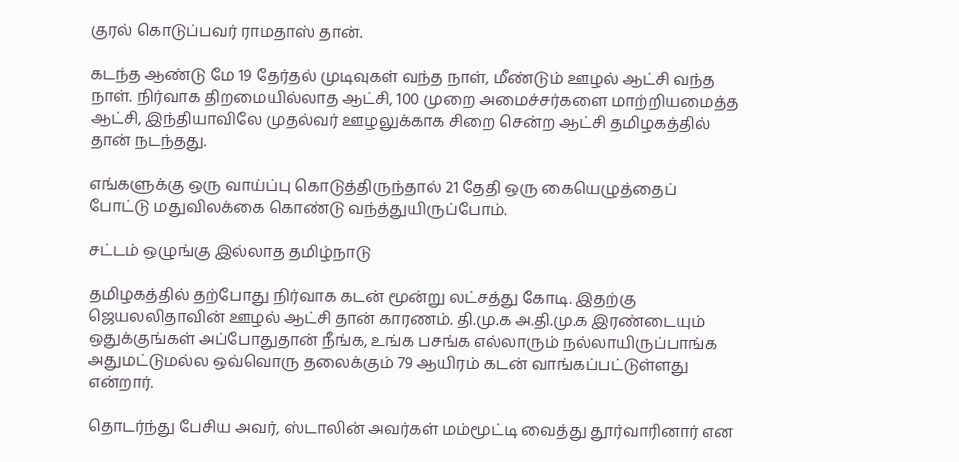குரல் கொடுப்பவர் ராமதாஸ் தான்.

கடந்த ஆண்டு மே 19 தேர்தல் முடிவுகள் வந்த நாள், மீண்டும் ஊழல் ஆட்சி வந்த நாள். நிர்வாக திறமையில்லாத ஆட்சி, 100 முறை அமைச்சர்களை மாற்றியமைத்த ஆட்சி, இந்தியாவிலே முதல்வர் ஊழலுக்காக சிறை சென்ற ஆட்சி தமிழகத்தில் தான் நடந்தது.

எங்களுக்கு ஒரு வாய்ப்பு கொடுத்திருந்தால் 21 தேதி ஒரு கையெழுத்தைப் போட்டு மதுவிலக்கை கொண்டு வந்த்துயிருப்போம்.

சட்டம் ஒழுங்கு இல்லாத தமிழ்நாடு

தமிழகத்தில் தற்போது நிர்வாக கடன் மூன்று லட்சத்து கோடி. இதற்கு ஜெயலலிதாவின் ஊழல் ஆட்சி தான் காரணம். தி.மு.க அ.தி.மு.க இரண்டையும் ஒதுக்குங்கள் அப்போதுதான் நீங்க, உங்க பசங்க எல்லாரும் நல்லாயிருப்பாங்க அதுமட்டுமல்ல ஒவ்வொரு தலைக்கும் 79 ஆயிரம் கடன் வாங்கப்பட்டுள்ளது என்றார்.

தொடர்ந்து பேசிய அவர், ஸ்டாலின் அவர்கள் மம்மூட்டி வைத்து தூர்வாரினார் என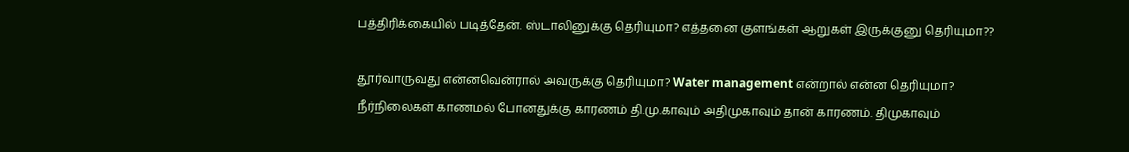பத்திரிக்கையில் படித்தேன். ஸ்டாலினுக்கு தெரியுமா? எத்தனை குளங்கள் ஆறுகள் இருக்குனு தெரியுமா??

தூர்வாருவது என்னவென்ரால் அவருக்கு தெரியுமா? Water management என்றால் என்ன தெரியுமா? நீர்நிலைகள் காணமல் போனதுக்கு காரணம் தி.மு.காவும் அதிமுகாவும் தான் காரணம். திமுகாவும்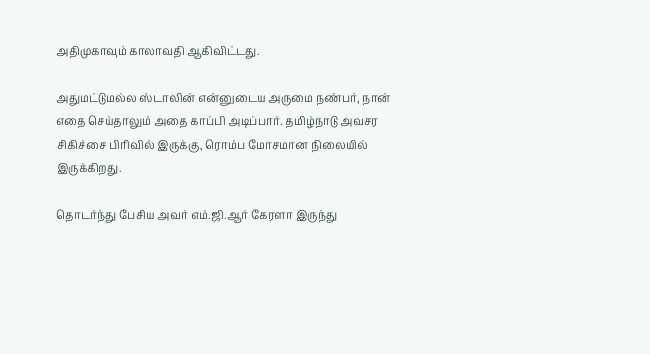அதிமுகாவும் காலாவதி ஆகிவிட்டது.

அதுமட்டுமல்ல ஸ்டாலின் என்னுடைய அருமை நண்பர், நான் எதை செய்தாலும் அதை காப்பி அடிப்பார். தமிழ்நாடு அவசர சிகிச்சை பிரிவில் இருக்கு, ரொம்ப மோசமான நிலையில் இருக்கிறது.

தொடர்ந்து பேசிய அவர் எம்.ஜி.ஆர் கேரளா இருந்து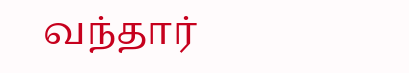வந்தார்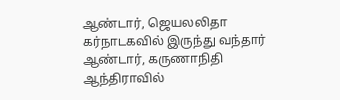ஆண்டார், ஜெயலலிதா கர்நாடகவில் இருந்து வந்தார் ஆண்டார், கருணாநிதி ஆந்திராவில்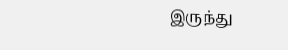இருந்து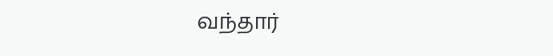வந்தார்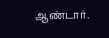ஆண்டார்.